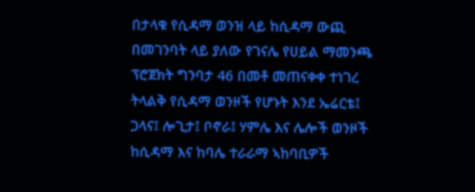በታላቁ የሲዳማ ወንዝ ላይ ከሲዳማ ውጪ በመገንባት ላይ ያለው የገናሌ የሀይል ማመንጫ ፕሮጀክት ግንባታ 46 በመቶ መጠናቀቀ ተነገረ
ትላልቅ የሲዳማ ወንዞች የሆኑት እንደ ኤሬርቴ፤ ጋላና፤ ሎጊታ፤ ቦኖራ፤ ሃምሌ እና ሌሎች ወንዞች ከሲዳማ እና ከባሌ ተራራማ ኣከባቢዎች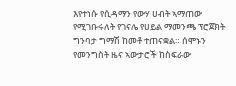እየተነሱ የሲዳማን የውሃ ሀብት ኣማጠው የሚገቡሩለት የገናሌ የሀይል ማመንጫ ፕሮጀክት ግንባታ ግማሽ ከመቶ ተጠናቋል። ሰሞኑን የመንግስት ዜና ኣውታሮች ከስፍራው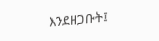እንደዘጋቡት፤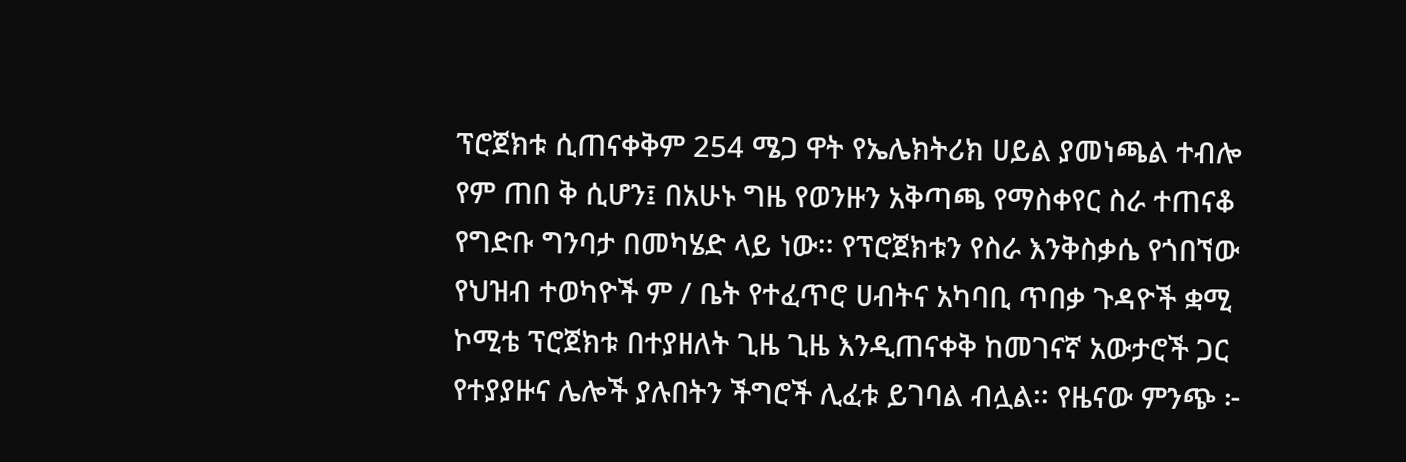ፕሮጀክቱ ሲጠናቀቅም 254 ሜጋ ዋት የኤሌክትሪክ ሀይል ያመነጫል ተብሎ የም ጠበ ቅ ሲሆን፤ በአሁኑ ግዜ የወንዙን አቅጣጫ የማስቀየር ስራ ተጠናቆ የግድቡ ግንባታ በመካሄድ ላይ ነው፡፡ የፕሮጀክቱን የስራ እንቅስቃሴ የጎበኘው የህዝብ ተወካዮች ም / ቤት የተፈጥሮ ሀብትና አካባቢ ጥበቃ ጉዳዮች ቋሚ ኮሚቴ ፕሮጀክቱ በተያዘለት ጊዜ ጊዜ እንዲጠናቀቅ ከመገናኛ አውታሮች ጋር የተያያዙና ሌሎች ያሉበትን ችግሮች ሊፈቱ ይገባል ብሏል፡፡ የዜናው ምንጭ ፦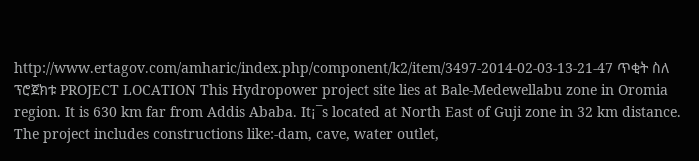http://www.ertagov.com/amharic/index.php/component/k2/item/3497-2014-02-03-13-21-47 ጥቂት ስለ ፕሮጀክቱ PROJECT LOCATION This Hydropower project site lies at Bale-Medewellabu zone in Oromia region. It is 630 km far from Addis Ababa. It¡¯s located at North East of Guji zone in 32 km distance. The project includes constructions like:-dam, cave, water outlet,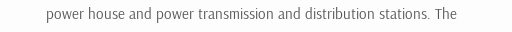power house and power transmission and distribution stations. The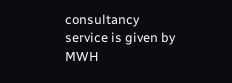consultancy service is given by MWH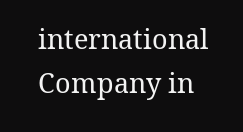international Company in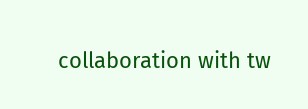collaboration with tw